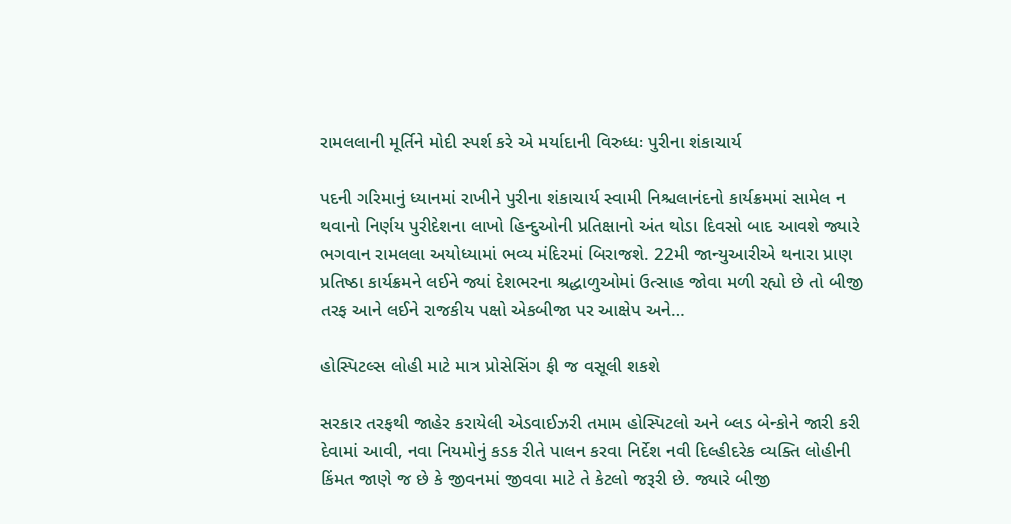રામલલાની મૂર્તિને મોદી સ્પર્શ કરે એ મર્યાદાની વિરુધ્ધઃ પુરીના શંકાચાર્ય

પદની ગરિમાનું ધ્યાનમાં રાખીને પુરીના શંકાચાર્ય સ્વામી નિશ્ચલાનંદનો કાર્યક્રમમાં સામેલ ન થવાનો નિર્ણય પુરીદેશના લાખો હિન્દુઓની પ્રતિક્ષાનો અંત થોડા દિવસો બાદ આવશે જ્યારે ભગવાન રામલલા અયોધ્યામાં ભવ્ય મંદિરમાં બિરાજશે. 22મી જાન્યુઆરીએ થનારા પ્રાણ પ્રતિષ્ઠા કાર્યક્રમને લઈને જ્યાં દેશભરના શ્રદ્ધાળુઓમાં ઉત્સાહ જોવા મળી રહ્યો છે તો બીજી તરફ આને લઈને રાજકીય પક્ષો એકબીજા પર આક્ષેપ અને…

હોસ્પિટલ્સ લોહી માટે માત્ર પ્રોસેસિંગ ફી જ વસૂલી શકશે

સરકાર તરફથી જાહેર કરાયેલી એડવાઈઝરી તમામ હોસ્પિટલો અને બ્લડ બેન્કોને જારી કરી દેવામાં આવી, નવા નિયમોનું કડક રીતે પાલન કરવા નિર્દેશ નવી દિલ્હીદરેક વ્યક્તિ લોહીની કિંમત જાણે જ છે કે જીવનમાં જીવવા માટે તે કેટલો જરૂરી છે. જ્યારે બીજી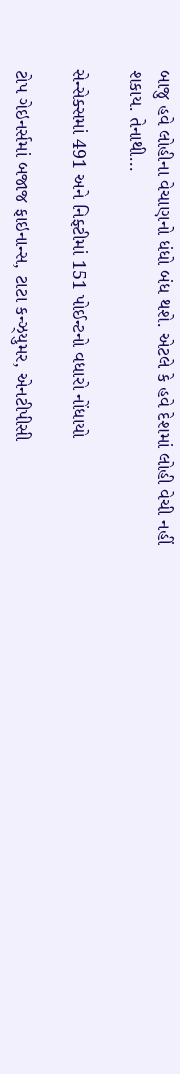બાજુ હવે લોહીના વેચાણનો ધંધો બંધ થશે. એટલે કે હવે દેશમાં લોહી વેચી નહીં શકાય. તેનાથી…

સેન્સેક્સમાં 491 અને નિફ્ટીમાં 151 પોઈન્ટનો વધારો નોંધાયો

ટોપ ગેઇનર્સમાં બજાજ ફાઇનાન્સ, ટાટા કન્ઝ્યુમર, એનટીપીસી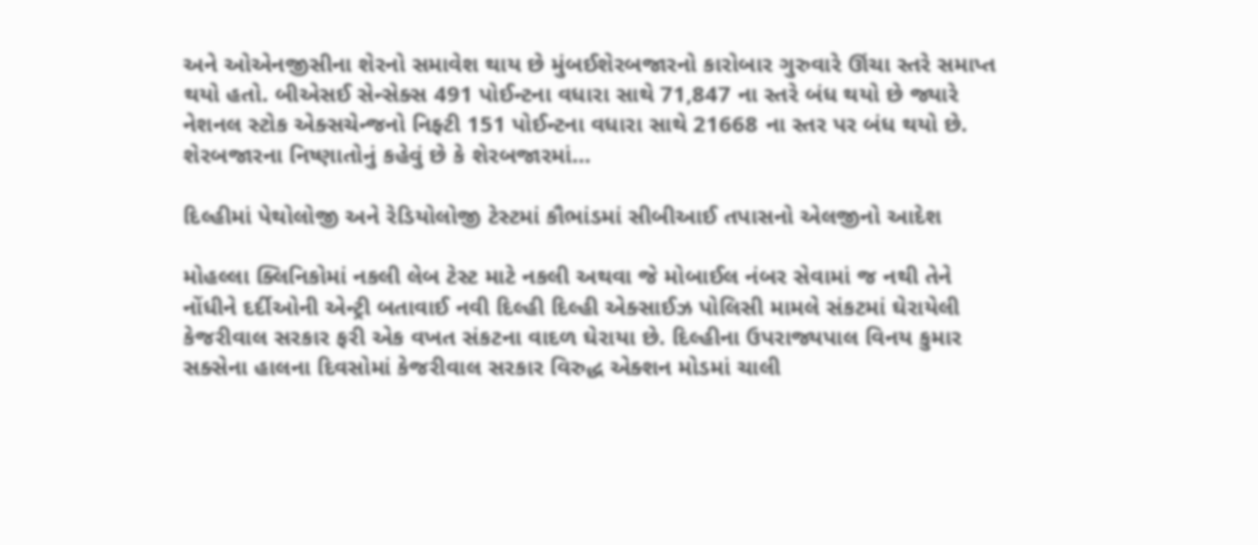અને ઓએનજીસીના શેરનો સમાવેશ થાય છે મુંબઈશેરબજારનો કારોબાર ગુરુવારે ઊંચા સ્તરે સમાપ્ત થયો હતો. બીએસઈ સેન્સેક્સ 491 પોઈન્ટના વધારા સાથે 71,847 ના સ્તરે બંધ થયો છે જ્યારે નેશનલ સ્ટોક એક્સચેન્જનો નિફ્ટી 151 પોઈન્ટના વધારા સાથે 21668 ના સ્તર પર બંધ થયો છે. શેરબજારના નિષ્ણાતોનું કહેવું છે કે શેરબજારમાં…

દિલ્હીમાં પેથોલોજી અને રેડિયોલોજી ટેસ્ટમાં કૌભાંડમાં સીબીઆઈ તપાસનો એલજીનો આદેશ

મોહલ્લા ક્લિનિકોમાં નકલી લેબ ટેસ્ટ માટે નકલી અથવા જે મોબાઈલ નંબર સેવામાં જ નથી તેને નોંધીને દર્દીઓની એન્ટ્રી બતાવાઈ નવી દિલ્હી દિલ્હી એક્સાઈઝ પોલિસી મામલે સંકટમાં ઘેરાયેલી કેજરીવાલ સરકાર ફરી એક વખત સંકટના વાદળ ઘેરાયા છે. દિલ્હીના ઉપરાજ્યપાલ વિનય કુમાર સક્સેના હાલના દિવસોમાં કેજરીવાલ સરકાર વિરુદ્ધ એક્શન મોડમાં ચાલી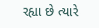રહ્યા છે ત્યારે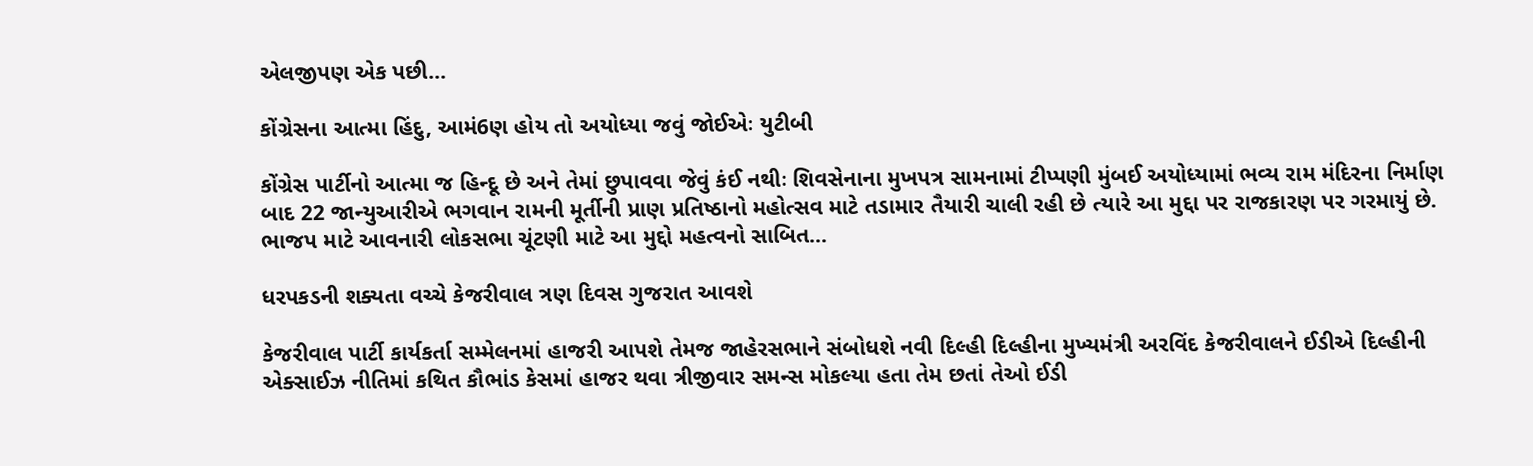એલજીપણ એક પછી…

કોંગ્રેસના આત્મા હિંદુ, આમં6ણ હોય તો અયોધ્યા જવું જોઈએઃ યુટીબી

કોંગ્રેસ પાર્ટીનો આત્મા જ હિન્દૂ છે અને તેમાં છુપાવવા જેવું કંઈ નથીઃ શિવસેનાના મુખપત્ર સામનામાં ટીપ્પણી મુંબઈ અયોધ્યામાં ભવ્ય રામ મંદિરના નિર્માણ બાદ 22 જાન્યુઆરીએ ભગવાન રામની મૂર્તીની પ્રાણ પ્રતિષ્ઠાનો મહોત્સવ માટે તડામાર તૈયારી ચાલી રહી છે ત્યારે આ મુદ્દા પર રાજકારણ પર ગરમાયું છે. ભાજપ માટે આવનારી લોકસભા ચૂંટણી માટે આ મુદ્દો મહત્વનો સાબિત…

ધરપકડની શક્યતા વચ્ચે કેજરીવાલ ત્રણ દિવસ ગુજરાત આવશે

કેજરીવાલ પાર્ટી કાર્યકર્તા સમ્મેલનમાં હાજરી આપશે તેમજ જાહેરસભાને સંબોધશે નવી દિલ્હી દિલ્હીના મુખ્યમંત્રી અરવિંદ કેજરીવાલને ઈડીએ દિલ્હીની એક્સાઈઝ નીતિમાં કથિત કૌભાંડ કેસમાં હાજર થવા ત્રીજીવાર સમન્સ મોકલ્યા હતા તેમ છતાં તેઓ ઈડી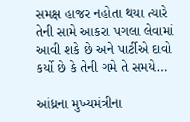સમક્ષ હાજર નહોતા થયા ત્યારે તેની સામે આકરા પગલા લેવામાં આવી શકે છે અને પાર્ટીએ દાવો કર્યો છે કે તેની ગમે તે સમયે…

આંધ્રના મુખ્યમંત્રીના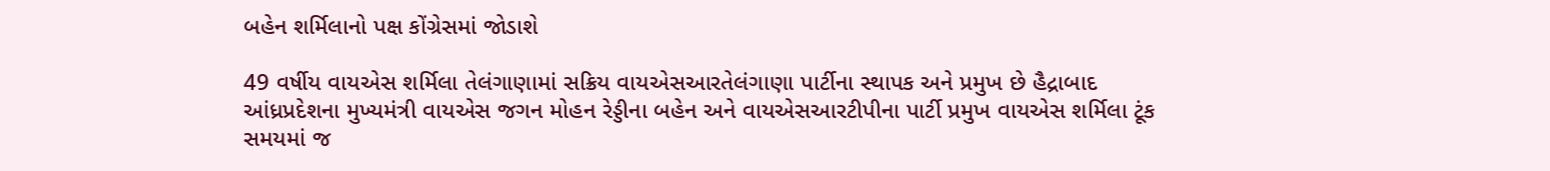બહેન શર્મિલાનો પક્ષ કોંગ્રેસમાં જોડાશે

49 વર્ષીય વાયએસ શર્મિલા તેલંગાણામાં સક્રિય વાયએસઆરતેલંગાણા પાર્ટીના સ્થાપક અને પ્રમુખ છે હૈદ્રાબાદ આંધ્રપ્રદેશના મુખ્યમંત્રી વાયએસ જગન મોહન રેડ્ડીના બહેન અને વાયએસઆરટીપીના પાર્ટી પ્રમુખ વાયએસ શર્મિલા ટૂંક સમયમાં જ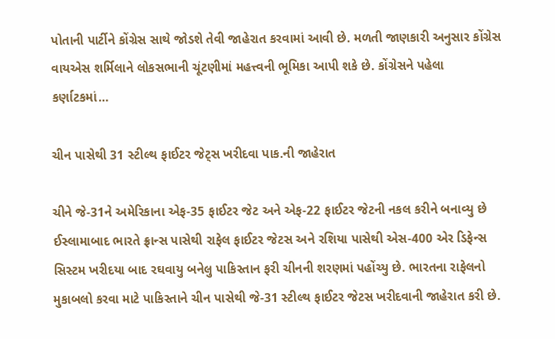પોતાની પાર્ટીને કોંગ્રેસ સાથે જોડશે તેવી જાહેરાત કરવામાં આવી છે. મળતી જાણકારી અનુસાર કોંગ્રેસ વાયએસ શર્મિલાને લોકસભાની ચૂંટણીમાં મહત્ત્વની ભૂમિકા આપી શકે છે. કોંગ્રેસને પહેલા કર્ણાટકમાં…

ચીન પાસેથી 31 સ્ટીલ્થ ફાઈટર જેટ્સ ખરીદવા પાક.ની જાહેરાત

ચીને જે-31ને અમેરિકાના એફ-35 ફાઈટર જેટ અને એફ-22 ફાઈટર જેટની નકલ કરીને બનાવ્યુ છે ઈસ્લામાબાદ ભારતે ફ્રાન્સ પાસેથી રાફેલ ફાઈટર જેટસ અને રશિયા પાસેથી એસ-400 એર ડિફેન્સ સિસ્ટમ ખરીદયા બાદ રઘવાયુ બનેલુ પાકિસ્તાન ફરી ચીનની શરણમાં પહોંચ્યુ છે. ભારતના રાફેલનો મુકાબલો કરવા માટે પાકિસ્તાને ચીન પાસેથી જે-31 સ્ટીલ્થ ફાઈટર જેટસ ખરીદવાની જાહેરાત કરી છે.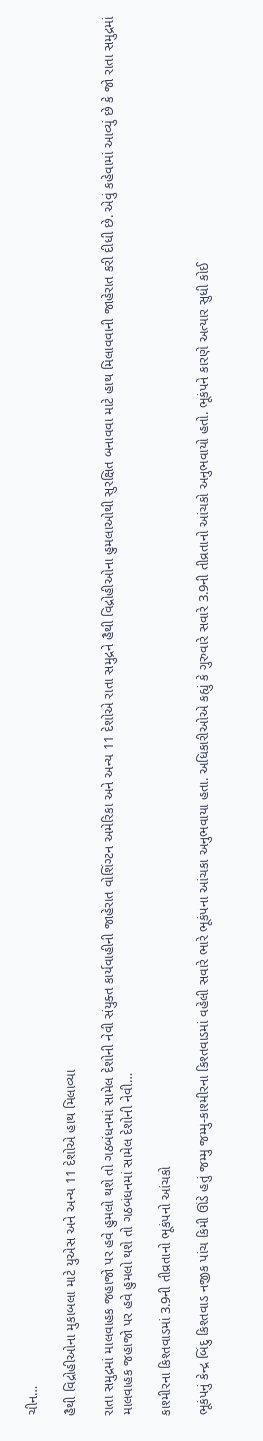ચીન…

હૈથી વિદ્રોહીઓના મુકાબલા માટે યુએસ અને અન્ય 11 દેશોએ હાથ મિલાવ્યા

રાતા સમુદ્રમાં માલવાહક જહાજો પર હવે હુમલો થશે તો ગઠબંધનમાં સામેલ દેશોની નેવી સંયુક્ત કાર્યવાહીની જાહેરાત વોશિંગ્ટન અમેરિકા અને અન્ય 11 દેશોએ રાતા સમુદ્રને હૈથી વિદ્રોહીઓના હુમલાઓથી સુરક્ષિત બનાવવા માટે હાથ મિલાવવાની જાહેરાત કરી દીધી છે. એવું કહેવામાં આવ્યું છે કે જો રાતા સમુદ્રમાં માલવાહક જહાજો પર હવે હુમલો થશે તો ગઠબંધનમાં સામેલ દેશોની નેવી…

કાશ્મીરના કિશ્તવાડમાં 3.9ની તીવ્રતાનો ભૂકંપનો આંચકો

ભૂકંપનું કેન્દ્ર બિંદુ કિશ્તવાડ નજીક પાંચ કિમી ઊંડે હતું જમ્મુ જમ્મુ-કાશ્મીરના કિશ્તવાડમાં વહેલી સવારે ભારે ભૂકંપના આંચકા અનુભવાયા હતા. અધિકારીઓએ કહ્યું કે ગુરુવારે સવારે 3.9ની તીવ્રતાનો આંચકો અનુભવાયો હતો. ભૂકંપને કારણે અત્યાર સુધી કોઈ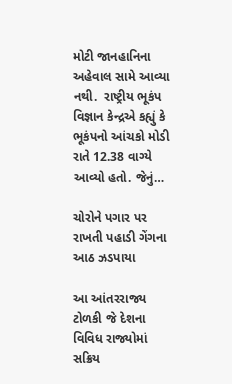મોટી જાનહાનિના અહેવાલ સામે આવ્યા નથી.  રાષ્ટ્રીય ભૂકંપ વિજ્ઞાન કેન્દ્રએ કહ્યું કે ભૂકંપનો આંચકો મોડી રાતે 12.38 વાગ્યે આવ્યો હતો. જેનું…

ચોરોને પગાર પર રાખતી પહાડી ગેંગના આઠ ઝડપાયા

આ આંતરરાજ્ય ટોળકી જે દેશના વિવિધ રાજ્યોમાં સક્રિય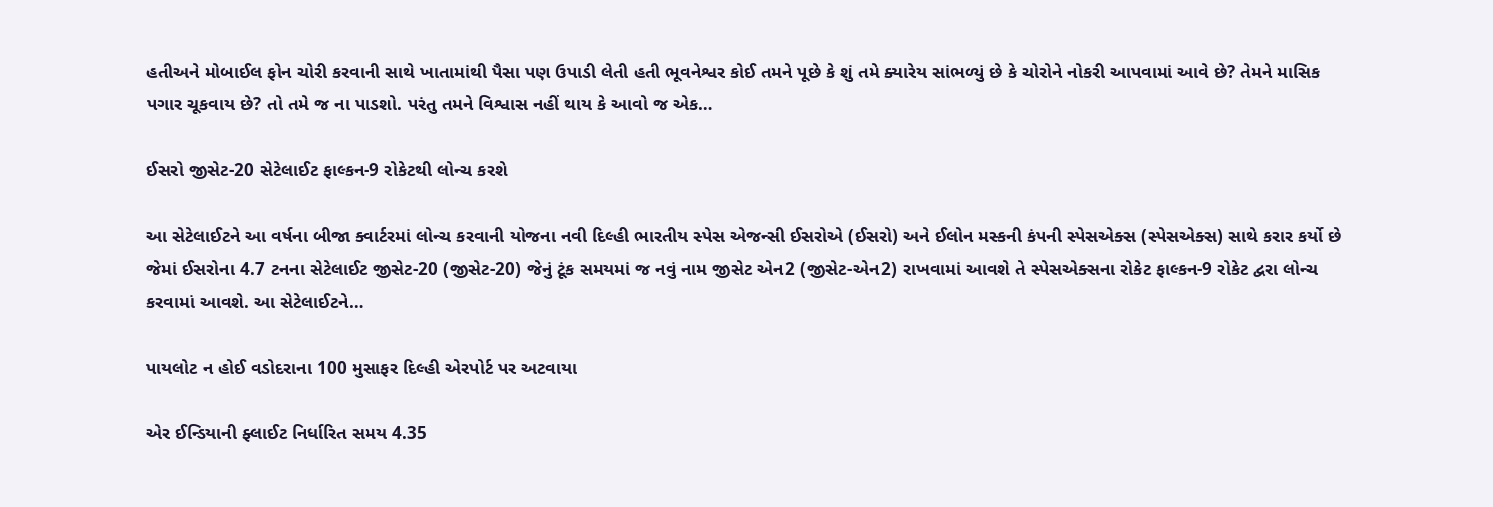હતીઅને મોબાઈલ ફોન ચોરી કરવાની સાથે ખાતામાંથી પૈસા પણ ઉપાડી લેતી હતી ભૂવનેશ્વર કોઈ તમને પૂછે કે શું તમે ક્યારેય સાંભળ્યું છે કે ચોરોને નોકરી આપવામાં આવે છે? તેમને માસિક પગાર ચૂકવાય છે? તો તમે જ ના પાડશો. પરંતુ તમને વિશ્વાસ નહીં થાય કે આવો જ એક…

ઈસરો જીસેટ-20 સેટેલાઈટ ફાલ્કન-9 રોકેટથી લોન્ચ કરશે

આ સેટેલાઈટને આ વર્ષના બીજા ક્વાર્ટરમાં લોન્ચ કરવાની યોજના નવી દિલ્હી ભારતીય સ્પેસ એજન્સી ઈસરોએ (ઈસરો) અને ઈલોન મસ્કની કંપની સ્પેસએક્સ (સ્પેસએક્સ) સાથે કરાર કર્યો છે જેમાં ઈસરોના 4.7 ટનના સેટેલાઈટ જીસેટ-20 (જીસેટ-20) જેનું ટૂંક સમયમાં જ નવું નામ જીસેટ એન2 (જીસેટ-એન2) રાખવામાં આવશે તે સ્પેસએક્સના રોકેટ ફાલ્કન-9 રોકેટ દ્વરા લોન્ચ કરવામાં આવશે. આ સેટેલાઈટને…

પાયલોટ ન હોઈ વડોદરાના 100 મુસાફર દિલ્હી એરપોર્ટ પર અટવાયા

એર ઈન્ડિયાની ફ્લાઈટ નિર્ધારિત સમય 4.35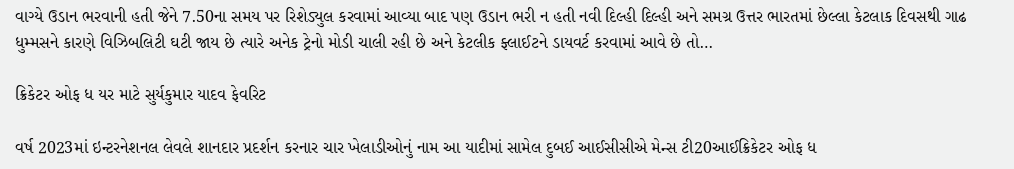વાગ્યે ઉડાન ભરવાની હતી જેને 7.50ના સમય પર રિશેડ્યુલ કરવામાં આવ્યા બાદ પણ ઉડાન ભરી ન હતી નવી દિલ્હી દિલ્હી અને સમગ્ર ઉત્તર ભારતમાં છેલ્લા કેટલાક દિવસથી ગાઢ ધુમ્મસને કારણે વિઝિબલિટી ઘટી જાય છે ત્યારે અનેક ટ્રેનો મોડી ચાલી રહી છે અને કેટલીક ફ્લાઈટને ડાયવર્ટ કરવામાં આવે છે તો…

ક્રિકેટર ઓફ ધ યર માટે સુર્યકુમાર યાદવ ફેવરિટ

વર્ષ 2023માં ઇન્ટરનેશનલ લેવલે શાનદાર પ્રદર્શન કરનાર ચાર ખેલાડીઓનું નામ આ યાદીમાં સામેલ દુબઈ આઈસીસીએ મેન્સ ટી20આઈક્રિકેટર ઓફ ધ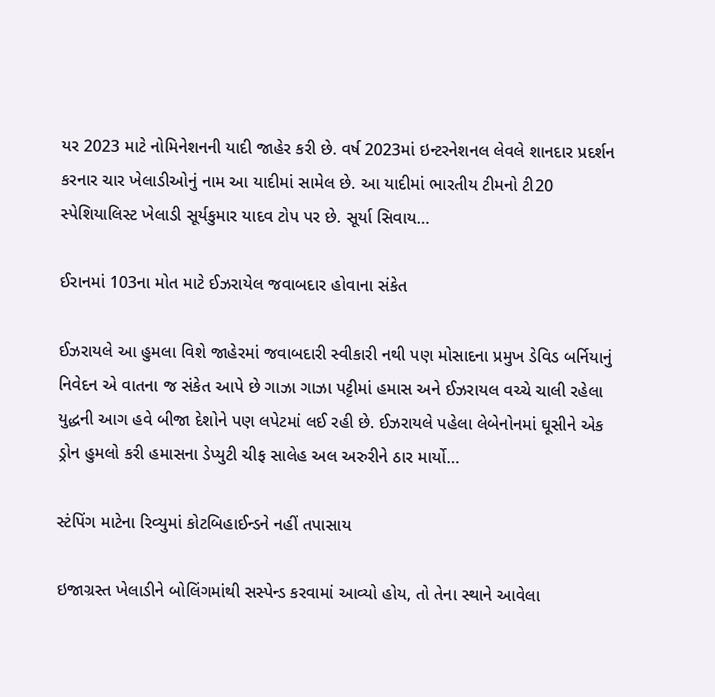યર 2023 માટે નોમિનેશનની યાદી જાહેર કરી છે. વર્ષ 2023માં ઇન્ટરનેશનલ લેવલે શાનદાર પ્રદર્શન કરનાર ચાર ખેલાડીઓનું નામ આ યાદીમાં સામેલ છે. આ યાદીમાં ભારતીય ટીમનો ટી20 સ્પેશિયાલિસ્ટ ખેલાડી સૂર્યકુમાર યાદવ ટોપ પર છે. સૂર્યા સિવાય…

ઈરાનમાં 103ના મોત માટે ઈઝરાયેલ જવાબદાર હોવાના સંકેત

ઈઝરાયલે આ હુમલા વિશે જાહેરમાં જવાબદારી સ્વીકારી નથી પણ મોસાદના પ્રમુખ ડેવિડ બર્નિયાનું નિવેદન એ વાતના જ સંકેત આપે છે ગાઝા ગાઝા પટ્ટીમાં હમાસ અને ઈઝરાયલ વચ્ચે ચાલી રહેલા યુદ્ધની આગ હવે બીજા દેશોને પણ લપેટમાં લઈ રહી છે. ઈઝરાયલે પહેલા લેબેનોનમાં ઘૂસીને એક ડ્રોન હુમલો કરી હમાસના ડેપ્યુટી ચીફ સાલેહ અલ અરુરીને ઠાર માર્યો…

સ્ટંપિંગ માટેના રિવ્યુમાં કોટબિહાઈન્ડને નહીં તપાસાય

ઇજાગ્રસ્ત ખેલાડીને બોલિંગમાંથી સસ્પેન્ડ કરવામાં આવ્યો હોય, તો તેના સ્થાને આવેલા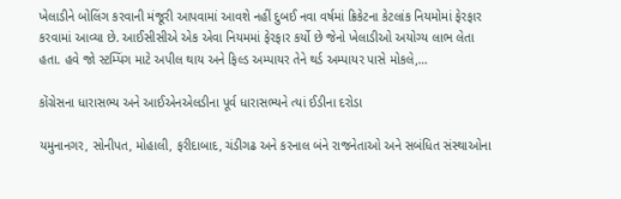ખેલાડીને બોલિંગ કરવાની મંજૂરી આપવામાં આવશે નહીં દુબઈ નવા વર્ષમાં ક્રિકેટના કેટલાંક નિયમોમાં ફેરફાર કરવામાં આવ્યા છે. આઈસીસીએ એક એવા નિયમમાં ફેરફાર કર્યો છે જેનો ખેલાડીઓ અયોગ્ય લાભ લેતા હતા. હવે જો સ્ટમ્પિંગ માટે અપીલ થાય અને ફિલ્ડ અમ્પાયર તેને થર્ડ અમ્પાયર પાસે મોકલે,…

કોંગ્રેસના ધારાસભ્ય અને આઈએનએલડીના પૂર્વ ધારાસભ્યને ત્યાં ઈડીના દરોડા

યમુનાનગર, સોનીપત, મોહાલી, ફરીદાબાદ, ચંડીગઢ અને કરનાલ બંને રાજનેતાઓ અને સબંધિત સંસ્થાઓના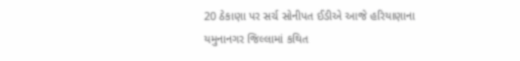20 ઠેકાણા પર સર્ચ સોનીપત ઈડીએ આજે હરિયાણાના યમુનાનગર જિલ્લામાં કથિત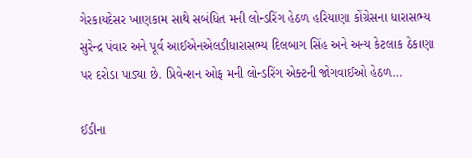ગેરકાયદેસર ખાણકામ સાથે સબંધિત મની લોન્ડરિંગ હેઠળ હરિયાણા કોંગ્રેસના ધારાસભ્ય સુરેન્દ્ર પંવાર અને પૂર્વ આઈએનએલડીધારાસભ્ય દિલબાગ સિંહ અને અન્ય કેટલાક ઠેકાણા પર દરોડા પાડ્યા છે. પ્રિવેન્શન ઓફ મની લોન્ડરિંગ એક્ટની જોગવાઈઓ હેઠળ…

ઈડીના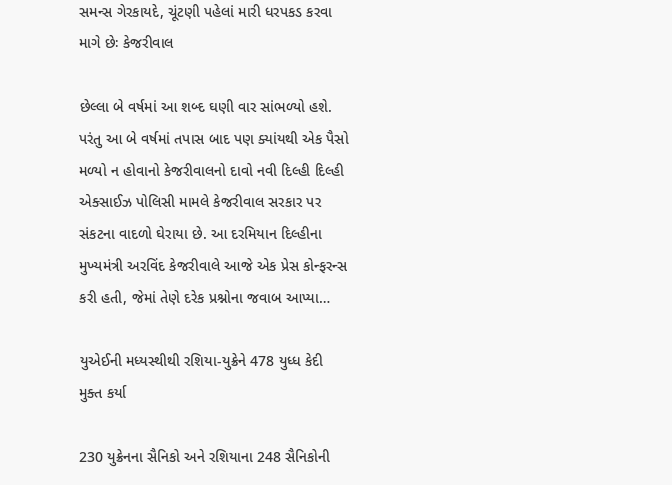સમન્સ ગેરકાયદે, ચૂંટણી પહેલાં મારી ધરપકડ કરવા માગે છેઃ કેજરીવાલ

છેલ્લા બે વર્ષમાં આ શબ્દ ઘણી વાર સાંભળ્યો હશે. પરંતુ આ બે વર્ષમાં તપાસ બાદ પણ ક્યાંયથી એક પૈસો મળ્યો ન હોવાનો કેજરીવાલનો દાવો નવી દિલ્હી દિલ્હી એક્સાઈઝ પોલિસી મામલે કેજરીવાલ સરકાર પર સંકટના વાદળો ઘેરાયા છે. આ દરમિયાન દિલ્હીના મુખ્યમંત્રી અરવિંદ કેજરીવાલે આજે એક પ્રેસ કોન્ફરન્સ કરી હતી, જેમાં તેણે દરેક પ્રશ્નોના જવાબ આપ્યા…

યુએઈની મધ્યસ્થીથી રશિયા-યુક્રેને 478 યુધ્ધ કેદી મુક્ત કર્યા

230 યુક્રેનના સૈનિકો અને રશિયાના 248 સૈનિકોની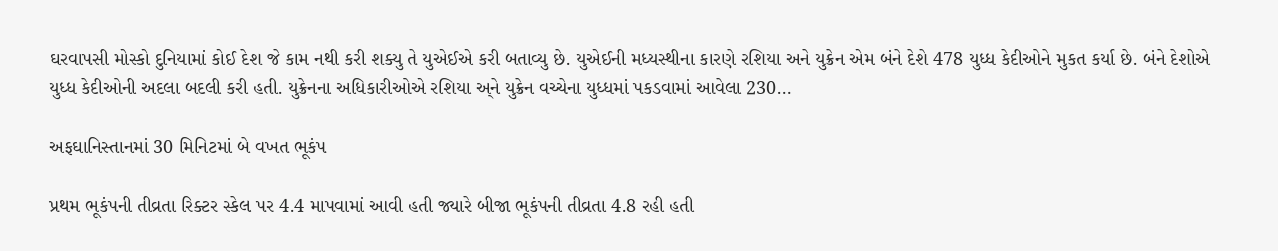ઘરવાપસી મોસ્કો દુનિયામાં કોઈ દેશ જે કામ નથી કરી શક્યુ તે યુએઈએ કરી બતાવ્યુ છે. યુએઈની મધ્યસ્થીના કારણે રશિયા અને યુક્રેન એમ બંને દેશે 478 યુધ્ધ કેદીઓને મુકત કર્યા છે. બંને દેશોએ યુધ્ધ કેદીઓની અદલા બદલી કરી હતી. યુક્રેનના અધિકારીઓએ રશિયા અ્ને યુક્રેન વચ્ચેના યુધ્ધમાં પકડવામાં આવેલા 230…

અફઘાનિસ્તાનમાં 30 મિનિટમાં બે વખત ભૂકંપ

પ્રથમ ભૂકંપની તીવ્રતા રિક્ટર સ્કેલ પર 4.4 માપવામાં આવી હતી જ્યારે બીજા ભૂકંપની તીવ્રતા 4.8 રહી હતી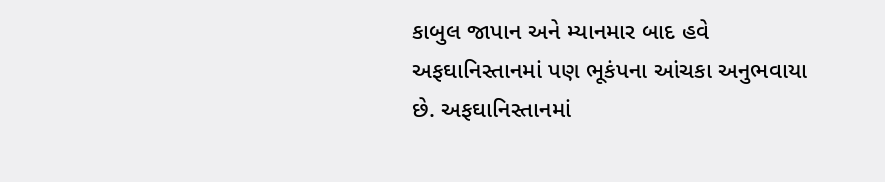કાબુલ જાપાન અને મ્યાનમાર બાદ હવે અફઘાનિસ્તાનમાં પણ ભૂકંપના આંચકા અનુભવાયા છે. અફઘાનિસ્તાનમાં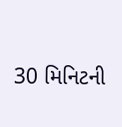30 મિનિટની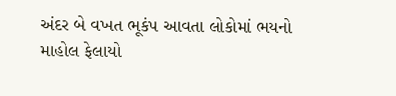અંદર બે વખત ભૂકંપ આવતા લોકોમાં ભયનો માહોલ ફેલાયો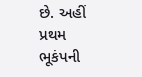છે. અહીં પ્રથમ ભૂકંપની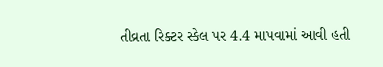તીવ્રતા રિક્ટર સ્કેલ પર 4.4 માપવામાં આવી હતી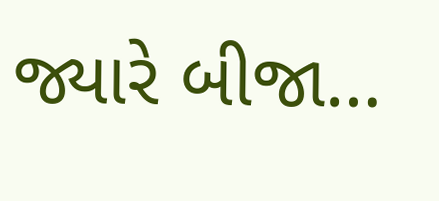જ્યારે બીજા…